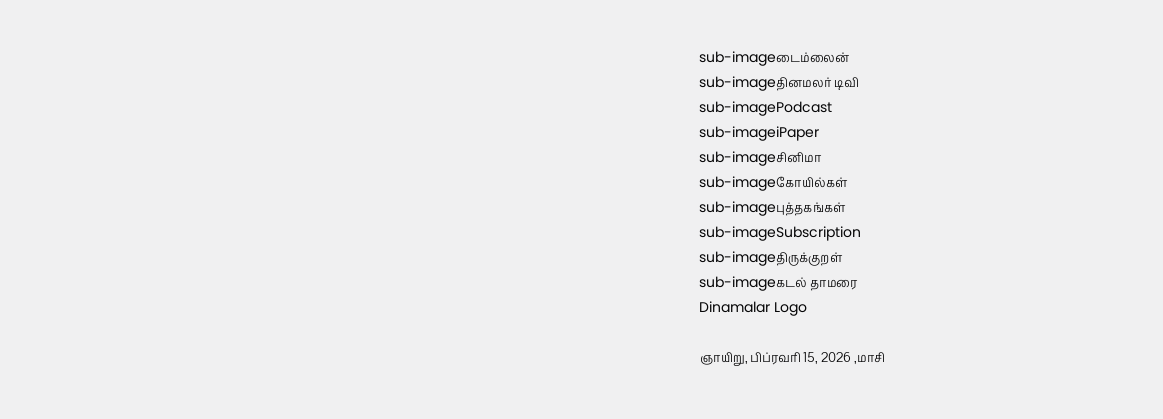sub-imageடைம்லைன்
sub-imageதினமலர் டிவி
sub-imagePodcast
sub-imageiPaper
sub-imageசினிமா
sub-imageகோயில்கள்
sub-imageபுத்தகங்கள்
sub-imageSubscription
sub-imageதிருக்குறள்
sub-imageகடல் தாமரை
Dinamalar Logo

ஞாயிறு, பிப்ரவரி 15, 2026 ,மாசி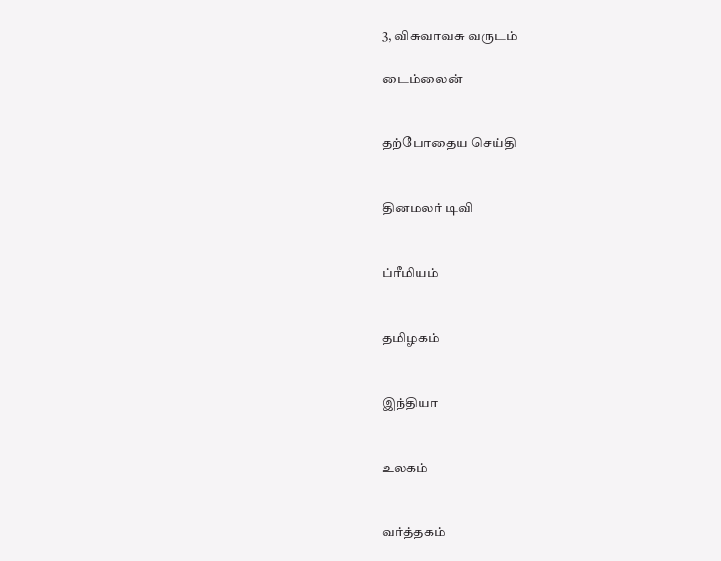3, விசுவாவசு வருடம்

டைம்லைன்


தற்போதைய செய்தி


தினமலர் டிவி


ப்ரீமியம்


தமிழகம்


இந்தியா


உலகம்


வர்த்தகம்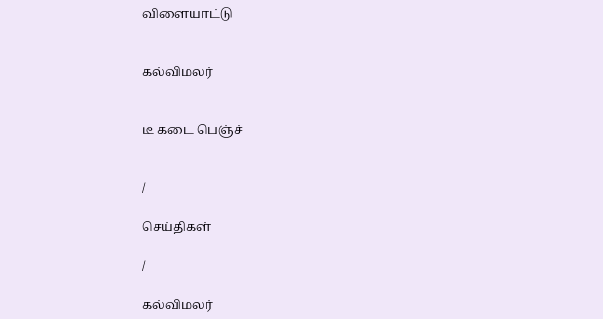விளையாட்டு


கல்விமலர்


டீ கடை பெஞ்ச்


/

செய்திகள்

/

கல்விமலர்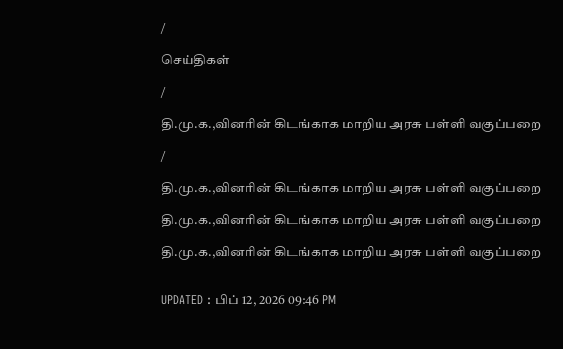/

செய்திகள்

/

தி.மு.க.,வினரின் கிடங்காக மாறிய அரசு பள்ளி வகுப்பறை

/

தி.மு.க.,வினரின் கிடங்காக மாறிய அரசு பள்ளி வகுப்பறை

தி.மு.க.,வினரின் கிடங்காக மாறிய அரசு பள்ளி வகுப்பறை

தி.மு.க.,வினரின் கிடங்காக மாறிய அரசு பள்ளி வகுப்பறை


UPDATED : பிப் 12, 2026 09:46 PM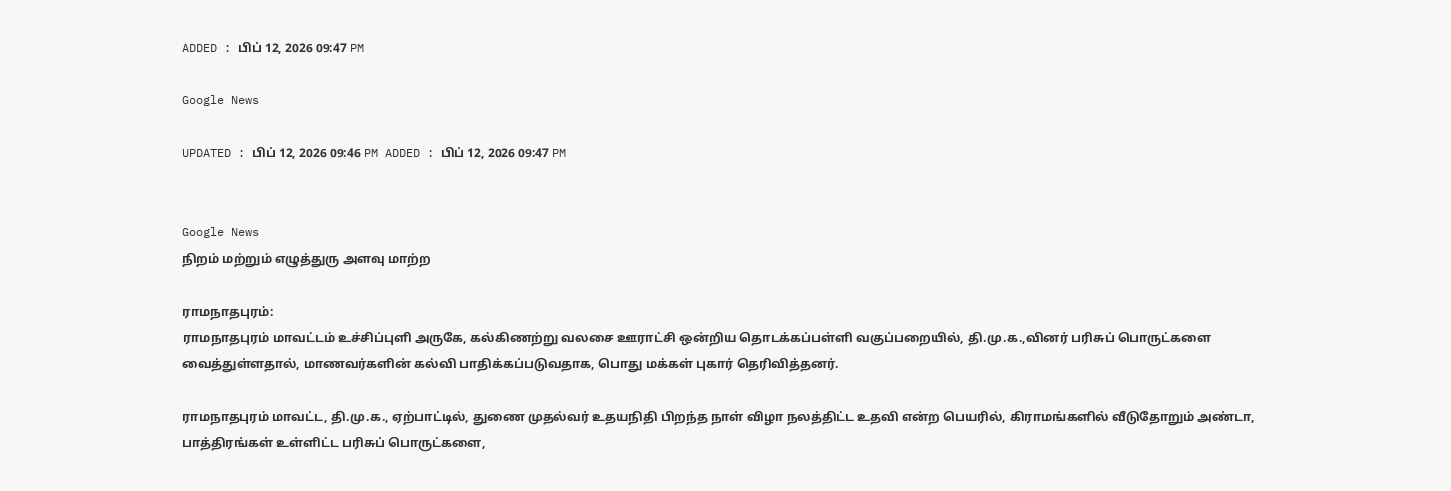ADDED : பிப் 12, 2026 09:47 PM

Google News

UPDATED : பிப் 12, 2026 09:46 PM ADDED : பிப் 12, 2026 09:47 PM


Google News
நிறம் மற்றும் எழுத்துரு அளவு மாற்ற

ராமநாதபுரம்:
ராமநாதபுரம் மாவட்டம் உச்சிப்புளி அருகே, கல்கிணற்று வலசை ஊராட்சி ஒன்றிய தொடக்கப்பள்ளி வகுப்பறையில், தி.மு.க.,வினர் பரிசுப் பொருட்களை வைத்துள்ளதால், மாணவர்களின் கல்வி பாதிக்கப்படுவதாக, பொது மக்கள் புகார் தெரிவித்தனர்.

ராமநாதபுரம் மாவட்ட, தி.மு.க., ஏற்பாட்டில், துணை முதல்வர் உதயநிதி பிறந்த நாள் விழா நலத்திட்ட உதவி என்ற பெயரில், கிராமங்களில் வீடுதோறும் அண்டா, பாத்திரங்கள் உள்ளிட்ட பரிசுப் பொருட்களை,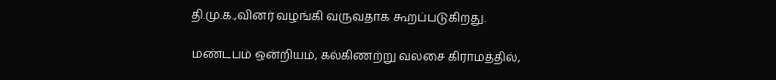தி.மு.க.,வினர் வழங்கி வருவதாக கூறப்படுகிறது.

மண்டபம் ஒன்றியம், கல்கிணற்று வலசை கிராமத்தில்,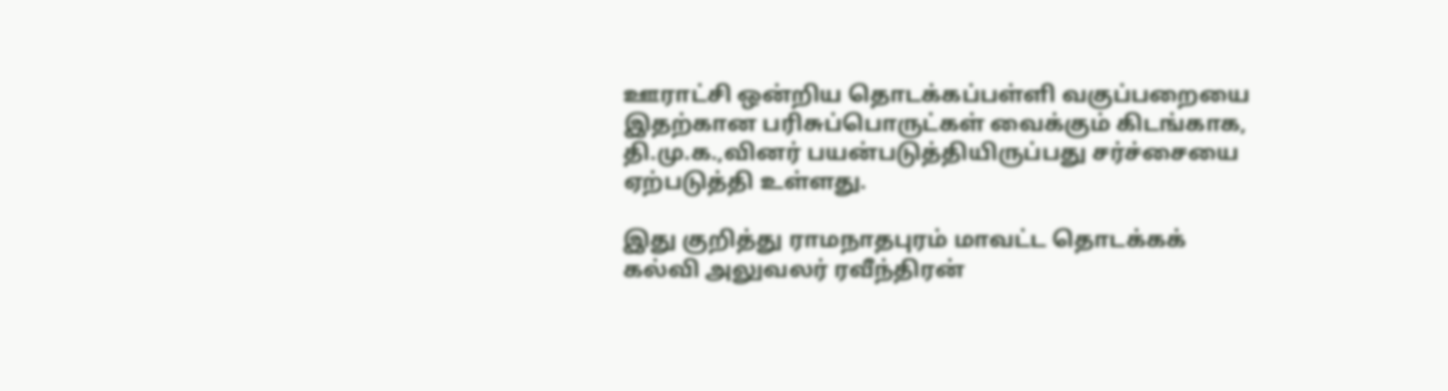ஊராட்சி ஒன்றிய தொடக்கப்பள்ளி வகுப்பறையை இதற்கான பரிசுப்பொருட்கள் வைக்கும் கிடங்காக, தி.மு.க.,வினர் பயன்படுத்தியிருப்பது சர்ச்சையை ஏற்படுத்தி உள்ளது.

இது குறித்து ராமநாதபுரம் மாவட்ட தொடக்கக் கல்வி அலுவலர் ரவீந்திரன்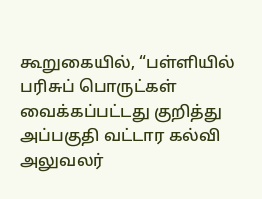கூறுகையில், “பள்ளியில் பரிசுப் பொருட்கள் வைக்கப்பட்டது குறித்து அப்பகுதி வட்டார கல்வி அலுவலர்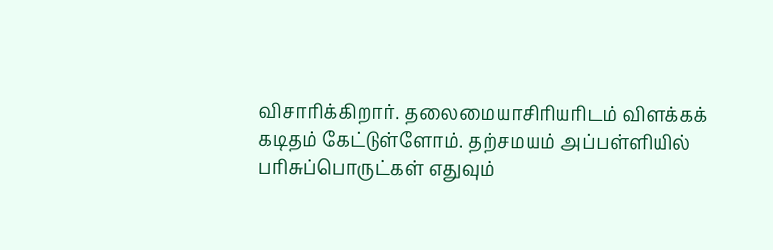விசாரிக்கிறார். தலைமையாசிரியரிடம் விளக்கக் கடிதம் கேட்டுள்ளோம். தற்சமயம் அப்பள்ளியில் பரிசுப்பொருட்கள் எதுவும்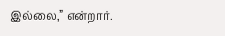இல்லை,” என்றார்.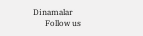Dinamalar
      Follow us